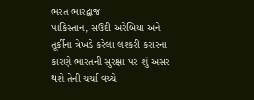ભરત ભારદ્વાજ
પાકિસ્તાન, સઉદી અરેબિયા અને તૂર્કીના ત્રેખડે કરેલા લશ્કરી કરારના કારણે ભારતની સુરક્ષા પર શું અસર થશે તેની ચર્ચા વચ્ચે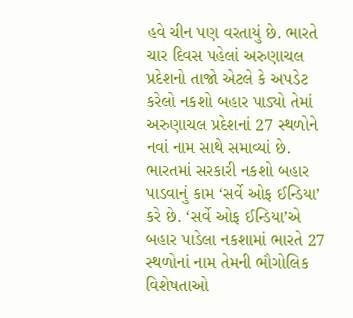હવે ચીન પણ વરતાયું છે. ભારતે ચાર દિવસ પહેલાં અરુણાચલ પ્રદેશનો તાજો એટલે કે અપડેટ કરેલો નકશો બહાર પાડ્યો તેમાં અરુણાચલ પ્રદેશનાં 27 સ્થળોને નવાં નામ સાથે સમાવ્યાં છે.
ભારતમાં સરકારી નકશો બહાર પાડવાનું કામ ‘સર્વે ઓફ ઈન્ડિયા’ કરે છે. ‘સર્વે ઓફ ઈન્ડિયા’એ બહાર પાડેલા નકશામાં ભારતે 27 સ્થળોનાં નામ તેમની ભૌગોલિક વિશેષતાઓ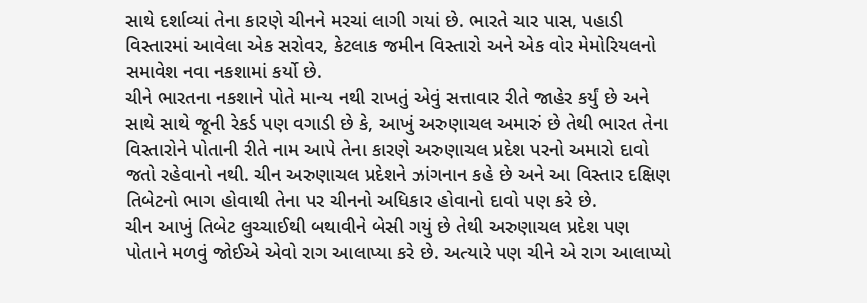સાથે દર્શાવ્યાં તેના કારણે ચીનને મરચાં લાગી ગયાં છે. ભારતે ચાર પાસ, પહાડી વિસ્તારમાં આવેલા એક સરોવર, કેટલાક જમીન વિસ્તારો અને એક વોર મેમોરિયલનો સમાવેશ નવા નકશામાં કર્યો છે.
ચીને ભારતના નકશાને પોતે માન્ય નથી રાખતું એવું સત્તાવાર રીતે જાહેર કર્યું છે અને સાથે સાથે જૂની રેકર્ડ પણ વગાડી છે કે, આખું અરુણાચલ અમારું છે તેથી ભારત તેના વિસ્તારોને પોતાની રીતે નામ આપે તેના કારણે અરુણાચલ પ્રદેશ પરનો અમારો દાવો જતો રહેવાનો નથી. ચીન અરુણાચલ પ્રદેશને ઝાંગનાન કહે છે અને આ વિસ્તાર દક્ષિણ તિબેટનો ભાગ હોવાથી તેના પર ચીનનો અધિકાર હોવાનો દાવો પણ કરે છે.
ચીન આખું તિબેટ લુચ્ચાઈથી બથાવીને બેસી ગયું છે તેથી અરુણાચલ પ્રદેશ પણ પોતાને મળવું જોઈએ એવો રાગ આલાપ્યા કરે છે. અત્યારે પણ ચીને એ રાગ આલાપ્યો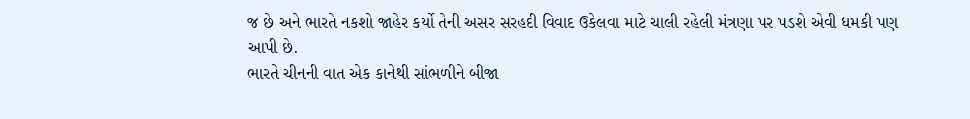જ છે અને ભારતે નકશો જાહેર કર્યો તેની અસર સરહદી વિવાદ ઉકેલવા માટે ચાલી રહેલી મંત્રણા પર પડશે એવી ધમકી પણ આપી છે.
ભારતે ચીનની વાત એક કાનેથી સાંભળીને બીજા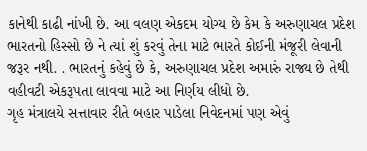કાનેથી કાઢી નાંખી છે. આ વલણ એકદમ યોગ્ય છે કેમ કે અરુણાચલ પ્રદેશ ભારતનો હિસ્સો છે ને ત્યાં શું કરવું તેના માટે ભારતે કોઈની મંજૂરી લેવાની જરૂર નથી. . ભારતનું કહેવું છે કે, અરુણાચલ પ્રદેશ અમારું રાજ્ય છે તેથી વહીવટી એકરૂપતા લાવવા માટે આ નિર્ણય લીધો છે.
ગૃહ મંત્રાલયે સત્તાવાર રીતે બહાર પાડેલા નિવેદનમાં પણ એવું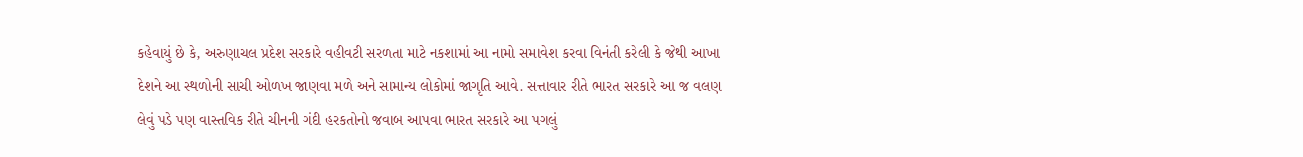કહેવાયું છે કે, અરુણાચલ પ્રદેશ સરકારે વહીવટી સરળતા માટે નકશામાં આ નામો સમાવેશ કરવા વિનંતી કરેલી કે જેથી આખા દેશને આ સ્થળોની સાચી ઓળખ જાણવા મળે અને સામાન્ય લોકોમાં જાગૃતિ આવે. સત્તાવાર રીતે ભારત સરકારે આ જ વલણ લેવું પડે પણ વાસ્તવિક રીતે ચીનની ગંદી હરકતોનો જવાબ આપવા ભારત સરકારે આ પગલું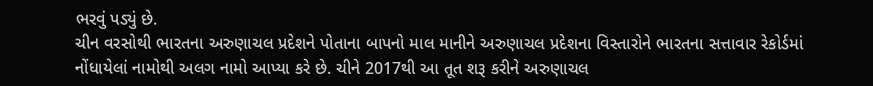ભરવું પડ્યું છે.
ચીન વરસોથી ભારતના અરુણાચલ પ્રદેશને પોતાના બાપનો માલ માનીને અરુણાચલ પ્રદેશના વિસ્તારોને ભારતના સત્તાવાર રેકોર્ડમાં નોંધાયેલાં નામોથી અલગ નામો આપ્યા કરે છે. ચીને 2017થી આ તૂત શરૂ કરીને અરુણાચલ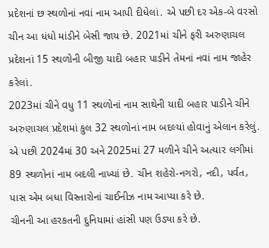પ્રદેશનાં છ સ્થળોનાં નવાં નામ આપી દીધેલાં. એ પછી દર એક-બે વરસો ચીન આ ધંધો માંડીને બેસી જાય છે. 2021માં ચીને ફરી અરુણાચલ પ્રદેશનાં 15 સ્થળોની બીજી યાદી બહાર પાડીને તેમનાં નવાં નામ જાહેર કરેલાં.
2023માં ચીને વધુ 11 સ્થળોનાં નામ સાથેની યાદી બહાર પાડીને ચીને અરુણાચલ પ્રદેશમાં કુલ 32 સ્થળોનાં નામ બદલ્યાં હોવાનું એલાન કરેલું. એ પછી 2024માં 30 અને 2025માં 27 મળીને ચીને અત્યાર લગીમાં 89 સ્થળોનાં નામ બદલી નાખ્યાં છે. ચીન શહેરો-નગરો, નદી, પર્વત, પાસ એમ બધા વિસ્તારોનાં ચાઈનીઝ નામ આપ્યા કરે છે.
ચીનની આ હરકતની દુનિયામાં હાંસી પણ ઉડ્યા કરે છે.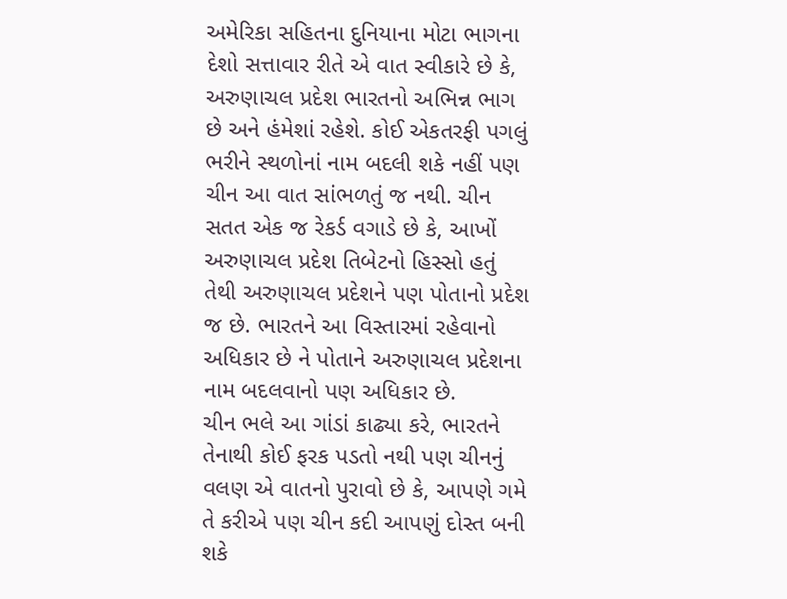અમેરિકા સહિતના દુનિયાના મોટા ભાગના દેશો સત્તાવાર રીતે એ વાત સ્વીકારે છે કે, અરુણાચલ પ્રદેશ ભારતનો અભિન્ન ભાગ છે અને હંમેશાં રહેશે. કોઈ એકતરફી પગલું ભરીને સ્થળોનાં નામ બદલી શકે નહીં પણ ચીન આ વાત સાંભળતું જ નથી. ચીન સતત એક જ રેકર્ડ વગાડે છે કે, આખોં અરુણાચલ પ્રદેશ તિબેટનો હિસ્સો હતું તેથી અરુણાચલ પ્રદેશને પણ પોતાનો પ્રદેશ જ છે. ભારતને આ વિસ્તારમાં રહેવાનો અધિકાર છે ને પોતાને અરુણાચલ પ્રદેશના નામ બદલવાનો પણ અધિકાર છે.
ચીન ભલે આ ગાંડાં કાઢ્યા કરે, ભારતને તેનાથી કોઈ ફરક પડતો નથી પણ ચીનનું વલણ એ વાતનો પુરાવો છે કે, આપણે ગમે તે કરીએ પણ ચીન કદી આપણું દોસ્ત બની શકે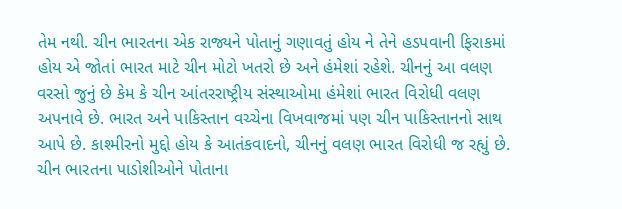તેમ નથી. ચીન ભારતના એક રાજ્યને પોતાનું ગણાવતું હોય ને તેને હડપવાની ફિરાકમાં હોય એ જોતાં ભારત માટે ચીન મોટો ખતરો છે અને હંમેશાં રહેશે. ચીનનું આ વલણ વરસો જુનું છે કેમ કે ચીન આંતરરાષ્ટ્રીય સંસ્થાઓમા હંમેશાં ભારત વિરોધી વલણ અપનાવે છે. ભારત અને પાકિસ્તાન વચ્ચેના વિખવાજમાં પણ ચીન પાકિસ્તાનનો સાથ આપે છે. કાશ્મીરનો મુદ્દો હોય કે આતંકવાદનો, ચીનનું વલણ ભારત વિરોધી જ રહ્યું છે.
ચીન ભારતના પાડોશીઓને પોતાના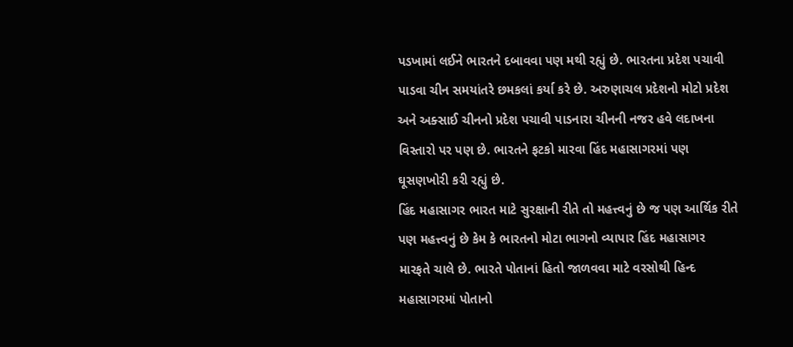પડખામાં લઈને ભારતને દબાવવા પણ મથી રહ્યું છે. ભારતના પ્રદેશ પચાવી પાડવા ચીન સમયાંતરે છમકલાં કર્યા કરે છે. અરુણાચલ પ્રદેશનો મોટો પ્રદેશ અને અક્સાઈ ચીનનો પ્રદેશ પચાવી પાડનારા ચીનની નજર હવે લદાખના વિસ્તારો પર પણ છે. ભારતને ફટકો મારવા હિંદ મહાસાગરમાં પણ ઘૂસણખોરી કરી રહ્યું છે.
હિંદ મહાસાગર ભારત માટે સુરક્ષાની રીતે તો મહત્ત્વનું છે જ પણ આર્થિક રીતે પણ મહત્ત્વનું છે કેમ કે ભારતનો મોટા ભાગનો વ્યાપાર હિંદ મહાસાગર મારફતે ચાલે છે. ભારતે પોતાનાં હિતો જાળવવા માટે વરસોથી હિન્દ મહાસાગરમાં પોતાનો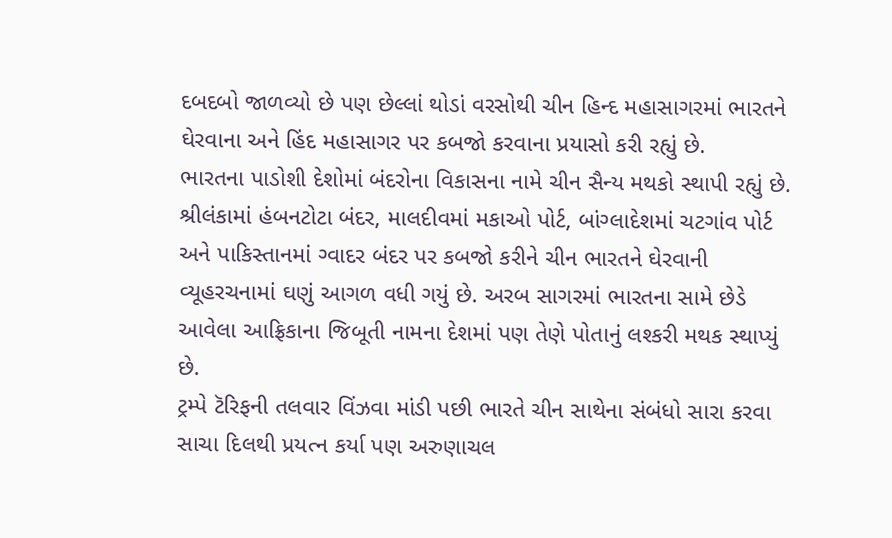દબદબો જાળવ્યો છે પણ છેલ્લાં થોડાં વરસોથી ચીન હિન્દ મહાસાગરમાં ભારતને ઘેરવાના અને હિંદ મહાસાગર પર કબજો કરવાના પ્રયાસો કરી રહ્યું છે.
ભારતના પાડોશી દેશોમાં બંદરોના વિકાસના નામે ચીન સૈન્ય મથકો સ્થાપી રહ્યું છે. શ્રીલંકામાં હંબનટોટા બંદર, માલદીવમાં મકાઓ પોર્ટ, બાંગ્લાદેશમાં ચટગાંવ પોર્ટ અને પાકિસ્તાનમાં ગ્વાદર બંદર પર કબજો કરીને ચીન ભારતને ઘેરવાની વ્યૂહરચનામાં ઘણું આગળ વધી ગયું છે. અરબ સાગરમાં ભારતના સામે છેડે આવેલા આફ્રિકાના જિબૂતી નામના દેશમાં પણ તેણે પોતાનું લશ્કરી મથક સ્થાપ્યું છે.
ટ્રમ્પે ટૅરિફની તલવાર વિંઝવા માંડી પછી ભારતે ચીન સાથેના સંબંધો સારા કરવા સાચા દિલથી પ્રયત્ન કર્યા પણ અરુણાચલ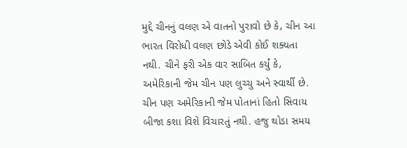મુદ્દે ચીનનું વલણ એ વાતનો પુરાવો છે કે, ચીન આ ભારત વિરોધી વલણ છોડે એવી કોઈ શક્યતા નથી. ચીને ફરી એક વાર સાબિત કર્યું કે, અમેરિકાની જેમ ચીન પણ લુચ્ચુ અને સ્વાર્થી છે.
ચીન પણ અમેરિકાની જેમ પોતાનાં હિતો સિવાય બીજા કશા વિશે વિચારતું નથી. હજુ થોડા સમય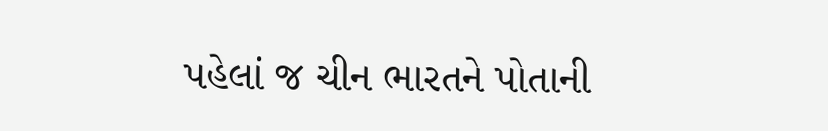પહેલાં જ ચીન ભારતને પોતાની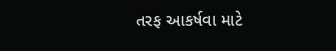તરફ આકર્ષવા માટે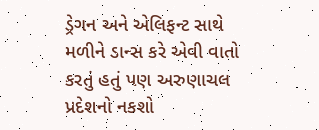ડ્રેગન અને એલિફન્ટ સાથે મળીને ડાન્સ કરે એવી વાતો કરતું હતું પણ અરુણાચલ પ્રદેશનો નકશો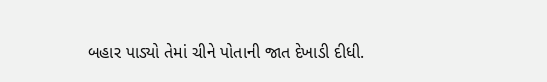બહાર પાડ્યો તેમાં ચીને પોતાની જાત દેખાડી દીધી.